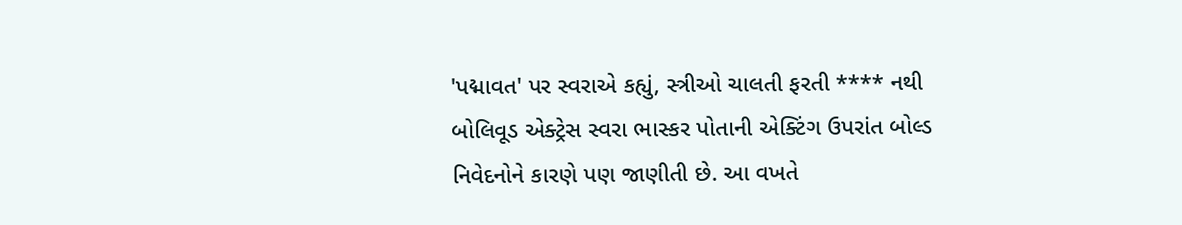'પદ્માવત' પર સ્વરાએ કહ્યું, સ્ત્રીઓ ચાલતી ફરતી **** નથી
બોલિવૂડ એક્ટ્રેસ સ્વરા ભાસ્કર પોતાની એક્ટિંગ ઉપરાંત બોલ્ડ નિવેદનોને કારણે પણ જાણીતી છે. આ વખતે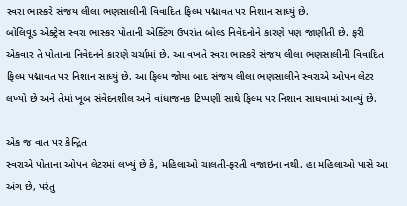સ્વરા ભાસ્કરે સંજય લીલા ભણસાલીની વિવાદિત ફિલ્મ પદ્માવત પર નિશાન સાધ્યું છે.
બોલિવૂડ એક્ટ્રેસ સ્વરા ભાસ્કર પોતાની એક્ટિંગ ઉપરાંત બોલ્ડ નિવેદનોને કારણે પણ જાણીતી છે. ફરી એકવાર તે પોતાના નિવેદનને કારણે ચર્ચામાં છે. આ વખતે સ્વરા ભાસ્કરે સંજય લીલા ભણસાલીની વિવાદિત ફિલ્મ પદ્માવત પર નિશાન સાધ્યું છે. આ ફિલ્મ જોયા બાદ સંજય લીલા ભણસાલીને સ્વરાએ ઓપન લેટર લખ્યો છે અને તેમાં ખૂબ સંવેદનશીલ અને વાંધાજનક ટિપ્પણી સાથે ફિલ્મ પર નિશાન સાધવામાં આવ્યું છે.

એક જ વાત પર કેન્દ્રિત
સ્વરાએ પોતાના ઓપન લેટરમાં લખ્યું છે કે, મહિલાઓ ચાલતી-ફરતી વજાઇના નથી. હા મહિલાઓ પાસે આ અંગ છે, પરંતુ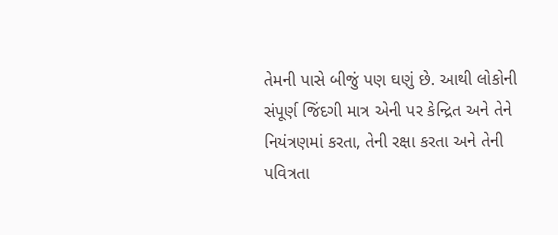તેમની પાસે બીજું પણ ઘણું છે. આથી લોકોની સંપૂર્ણ જિંદગી માત્ર એની પર કેન્દ્રિત અને તેને નિયંત્રણમાં કરતા, તેની રક્ષા કરતા અને તેની પવિત્રતા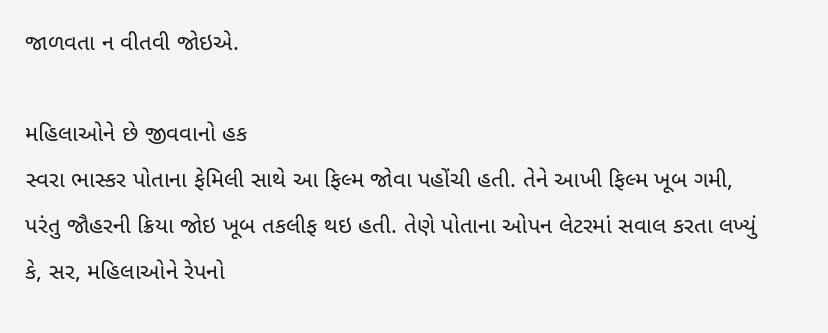જાળવતા ન વીતવી જોઇએ.

મહિલાઓને છે જીવવાનો હક
સ્વરા ભાસ્કર પોતાના ફેમિલી સાથે આ ફિલ્મ જોવા પહોંચી હતી. તેને આખી ફિલ્મ ખૂબ ગમી, પરંતુ જૌહરની ક્રિયા જોઇ ખૂબ તકલીફ થઇ હતી. તેણે પોતાના ઓપન લેટરમાં સવાલ કરતા લખ્યું કે, સર, મહિલાઓને રેપનો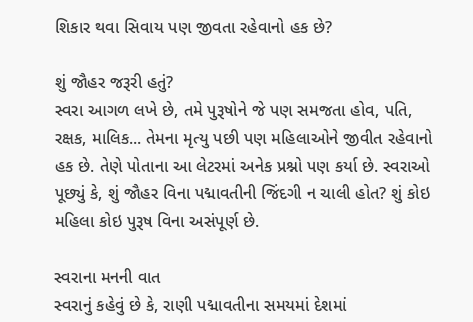શિકાર થવા સિવાય પણ જીવતા રહેવાનો હક છે?

શું જૌહર જરૂરી હતું?
સ્વરા આગળ લખે છે, તમે પુરૂષોને જે પણ સમજતા હોવ, પતિ, રક્ષક, માલિક... તેમના મૃત્યુ પછી પણ મહિલાઓને જીવીત રહેવાનો હક છે. તેણે પોતાના આ લેટરમાં અનેક પ્રશ્નો પણ કર્યા છે. સ્વરાઓ પૂછ્યું કે, શું જૌહર વિના પદ્માવતીની જિંદગી ન ચાલી હોત? શું કોઇ મહિલા કોઇ પુરૂષ વિના અસંપૂર્ણ છે.

સ્વરાના મનની વાત
સ્વરાનું કહેવું છે કે, રાણી પદ્માવતીના સમયમાં દેશમાં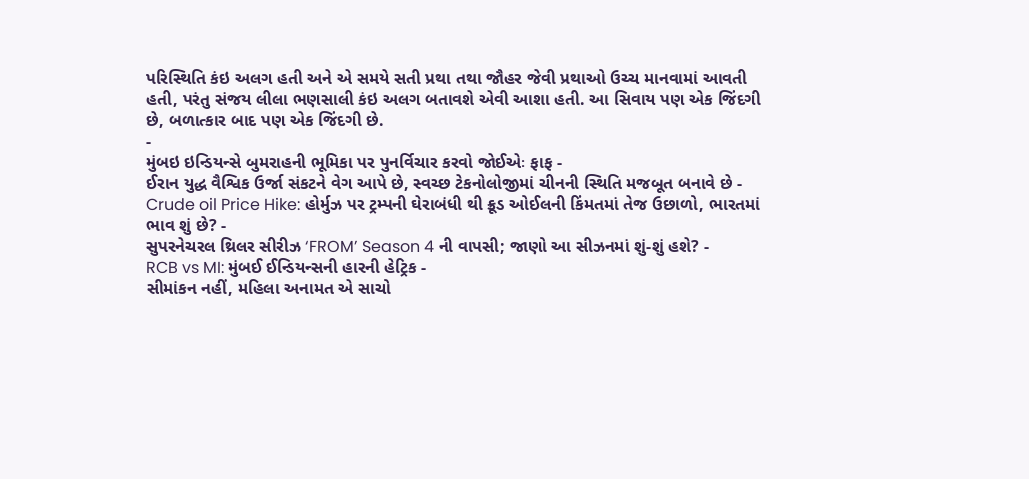પરિસ્થિતિ કંઇ અલગ હતી અને એ સમયે સતી પ્રથા તથા જૌહર જેવી પ્રથાઓ ઉચ્ચ માનવામાં આવતી હતી, પરંતુ સંજય લીલા ભણસાલી કંઇ અલગ બતાવશે એવી આશા હતી. આ સિવાય પણ એક જિંદગી છે, બળાત્કાર બાદ પણ એક જિંદગી છે.
-
મુંબઇ ઇન્ડિયન્સે બુમરાહની ભૂમિકા પર પુનર્વિચાર કરવો જોઈએઃ ફાફ -
ઈરાન યુદ્ધ વૈશ્વિક ઉર્જા સંકટને વેગ આપે છે, સ્વચ્છ ટેકનોલોજીમાં ચીનની સ્થિતિ મજબૂત બનાવે છે -
Crude oil Price Hike: હોર્મુઝ પર ટ્રમ્પની ઘેરાબંધી થી ક્રૂડ ઓઈલની કિંમતમાં તેજ ઉછાળો, ભારતમાં ભાવ શું છે? -
સુપરનેચરલ થ્રિલર સીરીઝ ‘FROM’ Season 4 ની વાપસી; જાણો આ સીઝનમાં શું-શું હશે? -
RCB vs MI: મુંબઈ ઈન્ડિયન્સની હારની હેટ્રિક -
સીમાંકન નહીં, મહિલા અનામત એ સાચો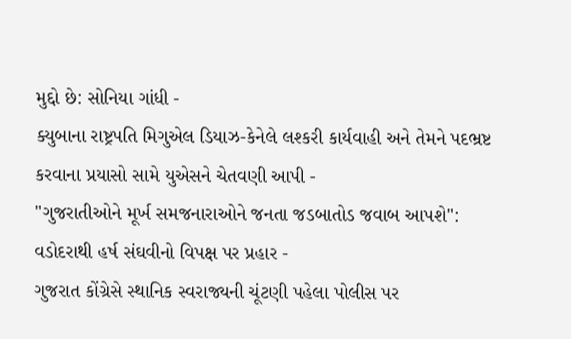મુદ્દો છે: સોનિયા ગાંધી -
ક્યુબાના રાષ્ટ્રપતિ મિગુએલ ડિયાઝ-કેનેલે લશ્કરી કાર્યવાહી અને તેમને પદભ્રષ્ટ કરવાના પ્રયાસો સામે યુએસને ચેતવણી આપી -
"ગુજરાતીઓને મૂર્ખ સમજનારાઓને જનતા જડબાતોડ જવાબ આપશે": વડોદરાથી હર્ષ સંઘવીનો વિપક્ષ પર પ્રહાર -
ગુજરાત કોંગ્રેસે સ્થાનિક સ્વરાજ્યની ચૂંટણી પહેલા પોલીસ પર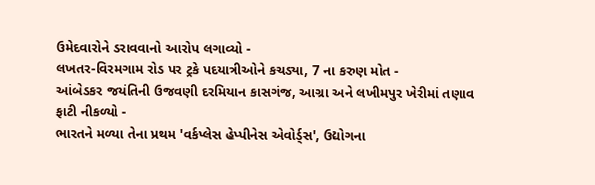ઉમેદવારોને ડરાવવાનો આરોપ લગાવ્યો -
લખતર-વિરમગામ રોડ પર ટ્રકે પદયાત્રીઓને કચડ્યા, 7 ના કરુણ મોત -
આંબેડકર જયંતિની ઉજવણી દરમિયાન કાસગંજ, આગ્રા અને લખીમપુર ખેરીમાં તણાવ ફાટી નીકળ્યો -
ભારતને મળ્યા તેના પ્રથમ 'વર્કપ્લેસ હેપ્પીનેસ એવોર્ડ્સ', ઉદ્યોગના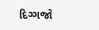દિગ્ગજો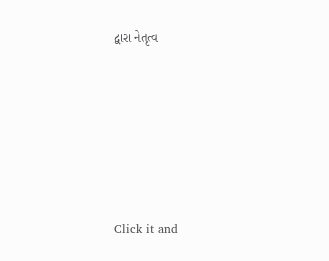દ્વારા નેતૃત્વ









Click it and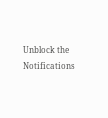Unblock the Notifications